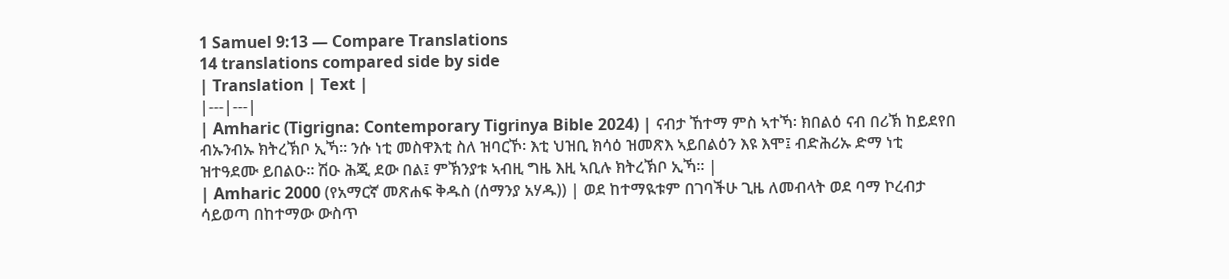1 Samuel 9:13 — Compare Translations
14 translations compared side by side
| Translation | Text |
|---|---|
| Amharic (Tigrigna: Contemporary Tigrinya Bible 2024) | ናብታ ኸተማ ምስ ኣተኻ፡ ክበልዕ ናብ በሪኽ ከይደየበ ብኡንብኡ ክትረኽቦ ኢኻ። ንሱ ነቲ መስዋእቲ ስለ ዝባርኾ፡ እቲ ህዝቢ ክሳዕ ዝመጽእ ኣይበልዕን እዩ እሞ፤ ብድሕሪኡ ድማ ነቲ ዝተዓደሙ ይበልዑ። ሽዑ ሕጂ ደው በል፤ ምኽንያቱ ኣብዚ ግዜ እዚ ኣቢሉ ክትረኽቦ ኢኻ። |
| Amharic 2000 (የአማርኛ መጽሐፍ ቅዱስ (ሰማንያ አሃዱ)) | ወደ ከተማዪቱም በገባችሁ ጊዜ ለመብላት ወደ ባማ ኮረብታ ሳይወጣ በከተማው ውስጥ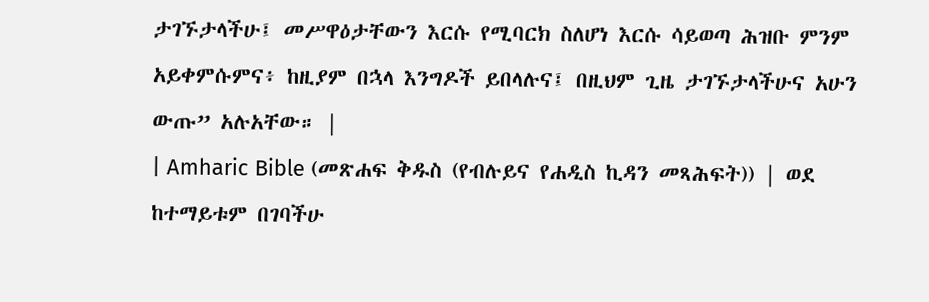ታገኙታላችሁ፤ መሥዋዕታቸውን እርሱ የሚባርክ ስለሆነ እርሱ ሳይወጣ ሕዝቡ ምንም አይቀምሱምና፥ ከዚያም በኋላ እንግዶች ይበላሉና፤ በዚህም ጊዜ ታገኙታላችሁና አሁን ውጡ” አሉአቸው። |
| Amharic Bible (መጽሐፍ ቅዱስ (የብሉይና የሐዲስ ኪዳን መጻሕፍት)) | ወደ ከተማይቱም በገባችሁ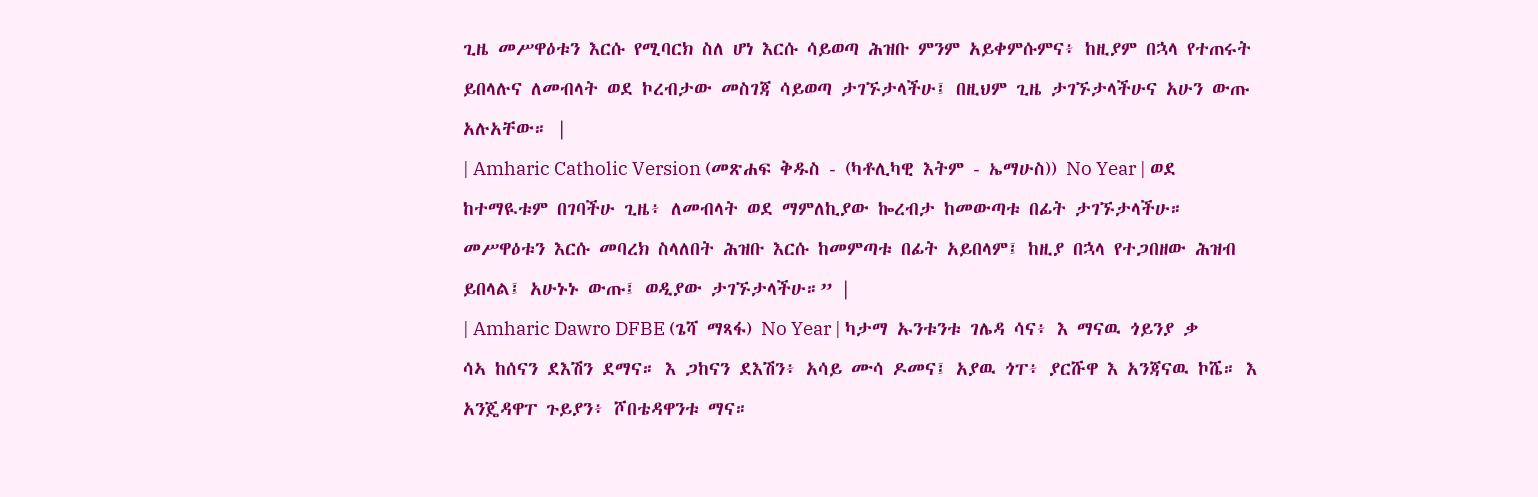ጊዜ መሥዋዕቱን እርሱ የሚባርክ ስለ ሆነ እርሱ ሳይወጣ ሕዝቡ ምንም አይቀምሱምና፥ ከዚያም በኋላ የተጠሩት ይበላሉና ለመብላት ወደ ኮረብታው መስገጃ ሳይወጣ ታገኙታላችሁ፤ በዚህም ጊዜ ታገኙታላችሁና አሁን ውጡ አሉአቸው። |
| Amharic Catholic Version (መጽሐፍ ቅዱስ - (ካቶሊካዊ እትም - ኤማሁስ)) No Year | ወደ ከተማዪቱም በገባችሁ ጊዜ፥ ለመብላት ወደ ማምለኪያው ኰረብታ ከመውጣቱ በፊት ታገኙታላችሁ። መሥዋዕቱን እርሱ መባረክ ስላለበት ሕዝቡ እርሱ ከመምጣቱ በፊት አይበላም፤ ከዚያ በኋላ የተጋበዘው ሕዝብ ይበላል፤ አሁኑኑ ውጡ፤ ወዲያው ታገኙታላችሁ።” |
| Amharic Dawro DFBE (ጌሻ ማጻፋ) No Year | ካታማ ኡንቱንቱ ገሌዳ ሳና፥ እ ማናዉ ጎይንያ ቃ ሳኣ ከሰናን ደእሽን ደማና። እ ጋከናን ደእሽን፥ አሳይ ሙሳ ዶመና፤ አያዉ ጎፐ፥ ያርሹዋ እ አንጃናዉ ኮሼ። እ አንጄዳዋፐ ጉይያን፥ ሾበቴዳዋንቱ ማና።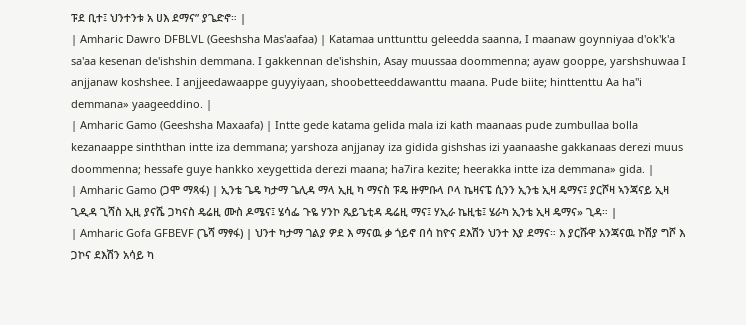ፑደ ቢተ፤ ህንተንቱ አ ሀእ ደማና” ያጌድኖ። |
| Amharic Dawro DFBLVL (Geeshsha Mas'aafaa) | Katamaa unttunttu geleedda saanna, I maanaw goynniyaa d'ok'k'a sa'aa kesenan de'ishshin demmana. I gakkennan de'ishshin, Asay muussaa doommenna; ayaw gooppe, yarshshuwaa I anjjanaw koshshee. I anjjeedawaappe guyyiyaan, shoobetteeddawanttu maana. Pude biite; hinttenttu Aa ha"i demmana» yaageeddino. |
| Amharic Gamo (Geeshsha Maxaafa) | Intte gede katama gelida mala izi kath maanaas pude zumbullaa bolla kezanaappe sinththan intte iza demmana; yarshoza anjjanay iza gidida gishshas izi yaanaashe gakkanaas derezi muus doommenna; hessafe guye hankko xeygettida derezi maana; ha7ira kezite; heerakka intte iza demmana» gida. |
| Amharic Gamo (ጋሞ ማጻፋ) | ኢንቴ ጌዴ ካታማ ጌሊዳ ማላ ኢዚ ካ ማናስ ፑዴ ዙምቡላ ቦላ ኬዛናፔ ሲንን ኢንቴ ኢዛ ዴማና፤ ያርሾዛ ኣንጃናይ ኢዛ ጊዲዳ ጊሻስ ኢዚ ያናሼ ጋካናስ ዴሬዚ ሙስ ዶሜና፤ ሄሳፌ ጉዬ ሃንኮ ጼይጌቲዳ ዴሬዚ ማና፤ ሃኢራ ኬዚቴ፤ ሄራካ ኢንቴ ኢዛ ዴማና» ጊዳ። |
| Amharic Gofa GFBEVF (ጌሻ ማፃፋ) | ህንተ ካታማ ገልያ ዎደ እ ማናዉ ቃ ጎይኖ በሳ ከዮና ደእሽን ህንተ እያ ደማና። እ ያርሹዋ አንጃናዉ ኮሽያ ግሾ እ ጋኮና ደእሽን አሳይ ካ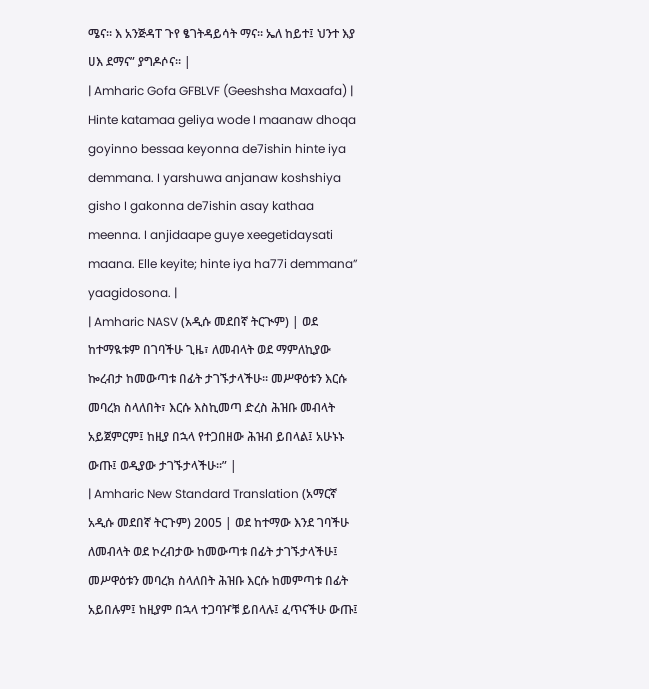ሜና። እ አንጅዳፐ ጉየ ፄገትዳይሳት ማና። ኤለ ከይተ፤ ህንተ እያ ሀእ ደማና” ያግዶሶና። |
| Amharic Gofa GFBLVF (Geeshsha Maxaafa) | Hinte katamaa geliya wode I maanaw dhoqa goyinno bessaa keyonna de7ishin hinte iya demmana. I yarshuwa anjanaw koshshiya gisho I gakonna de7ishin asay kathaa meenna. I anjidaape guye xeegetidaysati maana. Elle keyite; hinte iya ha77i demmana” yaagidosona. |
| Amharic NASV (አዲሱ መደበኛ ትርጒም) | ወደ ከተማዪቱም በገባችሁ ጊዜ፣ ለመብላት ወደ ማምለኪያው ኰረብታ ከመውጣቱ በፊት ታገኙታላችሁ። መሥዋዕቱን እርሱ መባረክ ስላለበት፣ እርሱ እስኪመጣ ድረስ ሕዝቡ መብላት አይጀምርም፤ ከዚያ በኋላ የተጋበዘው ሕዝብ ይበላል፤ አሁኑኑ ውጡ፤ ወዲያው ታገኙታላችሁ።” |
| Amharic New Standard Translation (አማርኛ አዲሱ መደበኛ ትርጉም) 2005 | ወደ ከተማው እንደ ገባችሁ ለመብላት ወደ ኮረብታው ከመውጣቱ በፊት ታገኙታላችሁ፤ መሥዋዕቱን መባረክ ስላለበት ሕዝቡ እርሱ ከመምጣቱ በፊት አይበሉም፤ ከዚያም በኋላ ተጋባዦቹ ይበላሉ፤ ፈጥናችሁ ውጡ፤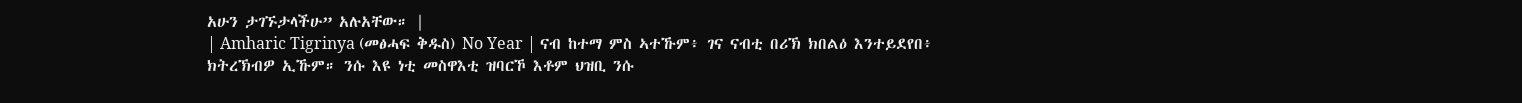አሁን ታገኙታላችሁ” አሉአቸው። |
| Amharic Tigrinya (መፅሓፍ ቅዱስ) No Year | ናብ ከተማ ምስ ኣተኹም፥ ገና ናብቲ በሪኽ ክበልዕ እንተይደየበ፥ ክትረኽብዎ ኢኹም። ንሱ እዩ ነቲ መስዋእቲ ዝባርኾ እቶም ህዝቢ ንሱ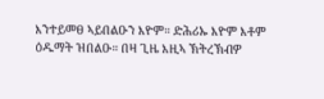እንተይመፀ ኣይበልዑን እዮም። ድሕሪኡ እዮም እቶም ዕዱማት ዝበልዑ። በዛ ጊዜ እዚኣ ኽትረኽብዎ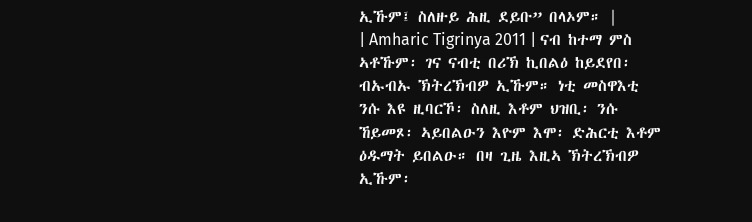ኢኹም፤ ስለዙይ ሕዚ ደይቡ” በላኦም። |
| Amharic Tigrinya 2011 | ናብ ከተማ ምስ ኣቶኹም፡ ገና ናብቲ በሪኽ ኪበልዕ ከይደየበ፡ ብኡብኡ ኽትረኽብዎ ኢኹም። ነቲ መስዋእቲ ንሱ እዩ ዚባርኾ፡ ስለዚ እቶም ህዝቢ፡ ንሱ ኸይመጾ፡ ኣይበልዑን እዮም እሞ፡ ድሕርቲ እቶም ዕዱማት ይበልዑ። በዛ ጊዜ እዚኣ ኽትረኽብዎ ኢኹም፡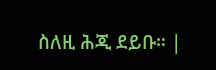ስለዚ ሕጂ ደይቡ። |